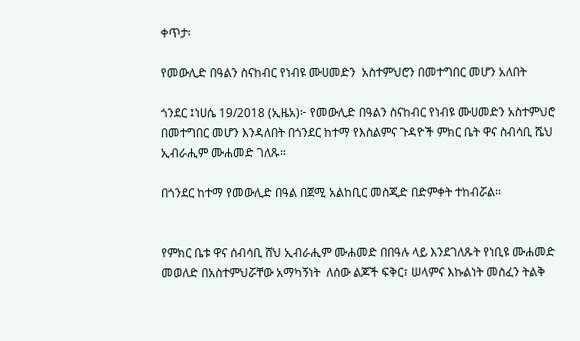ቀጥታ፡

የመውሊድ በዓልን ስናከብር የነብዩ ሙሀመድን  አስተምህሮን በመተግበር መሆን አለበት

ጎንደር ፤ነሀሴ 19/2018 (ኢዜአ)፦ የመውሊድ በዓልን ስናከብር የነብዩ ሙሀመድን አስተምህሮ በመተግበር መሆን እንዳለበት በጎንደር ከተማ የእስልምና ጉዳዮች ምክር ቤት ዋና ስብሳቢ ሼህ ኢብራሒም ሙሐመድ ገለጹ።

በጎንደር ከተማ የመውሊድ በዓል በጀሚ አልከቢር መስጂድ በድምቀት ተከብሯል።


የምክር ቤቱ ዋና ሰብሳቢ ሸህ ኢብራሒም ሙሐመድ በበዓሉ ላይ እንደገለጹት የነቢዩ ሙሐመድ መወለድ በአስተምህሯቸው አማካኝነት  ለሰው ልጆች ፍቅር፣ ሠላምና እኩልነት መስፈን ትልቅ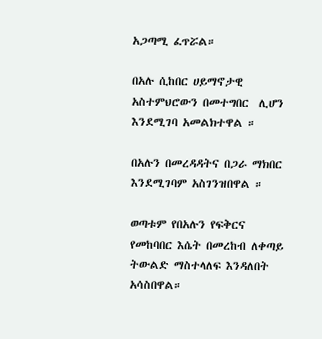አጋጣሚ ፈጥሯል።

በአሉ ሲከበር ሀይማኖታዊ አስተምህሮውን በመተግበር  ሊሆን እንደሚገባ አመልክተዋል ።

በአሉን በመረዳዳትና በጋራ ማክበር እንደሚገባም አስገንዝበዋል ።

ወጣቱም የበአሉን የፍቅርና የመከባበር እሴት በመረከብ ለቀጣይ ትውልድ ማስተላለፍ እንዳለበት አሳስበዋል።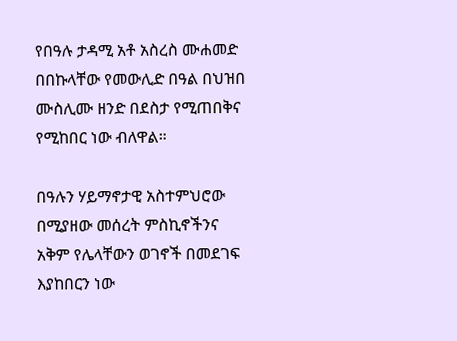የበዓሉ ታዳሚ አቶ አስረስ ሙሐመድ በበኩላቸው የመውሊድ በዓል በህዝበ ሙስሊሙ ዘንድ በደስታ የሚጠበቅና የሚከበር ነው ብለዋል።

በዓሉን ሃይማኖታዊ አስተምህሮው በሚያዘው መሰረት ምስኪኖችንና አቅም የሌላቸውን ወገኖች በመደገፍ እያከበርን ነው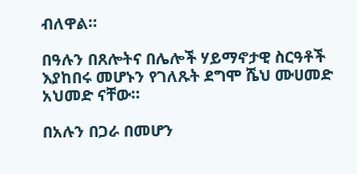ብለዋል።

በዓሉን በጸሎትና በሌሎች ሃይማኖታዊ ስርዓቶች እያከበሩ መሆኑን የገለጹት ደግሞ ሼህ ሙሀመድ አህመድ ናቸው።

በአሉን በጋራ በመሆን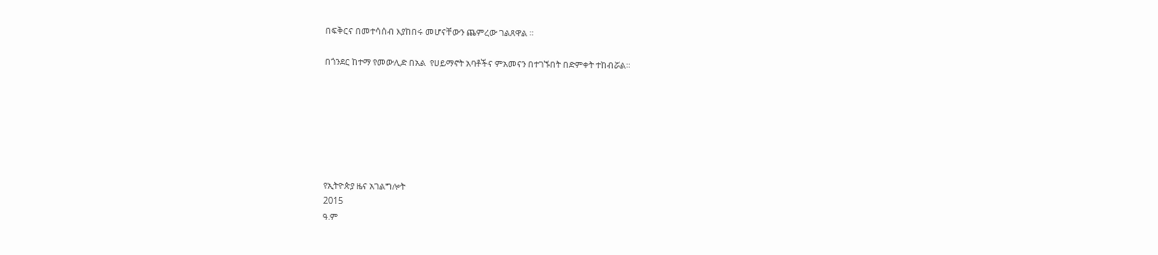በፍቅርና በመተሳሰብ እያከበሩ መሆናቸውን ጨምረው ገልጸዋል ።

በጎንደር ከተማ የመውሊድ በአል  የሀይማኖት አባቶችና ምአመናን በተገኙበት በድምቀት ተከብሯል።







የኢትዮጵያ ዜና አገልግሎት
2015
ዓ.ም